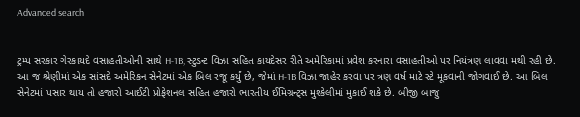Advanced search


ટ્રમ્પ સરકાર ગેરકાયદે વસાહતીઓની સાથે H-1B, સ્ટુડન્ટ વિઝા સહિત કાયદેસર રીતે અમેરિકામાં પ્રવેશ કરનારા વસાહતીઓ પર નિયંત્રણ લાવવા મથી રહી છે. આ જ શ્રેણીમાં એક સાંસદે અમેરિકન સેનેટમાં એક બિલ રજૂ કર્યું છે, જેમાં H-1B વિઝા જાહેર કરવા પર ત્રણ વર્ષ માટે સ્ટે મૂકવાની જોગવાઈ છે. આ બિલ સેનેટમાં પસાર થાય તો હજારો આઈટી પ્રોફેશનલ સહિત હજારો ભારતીય ઈમિગ્રન્ટ્સ મુશ્કેલીમાં મુકાઈ શકે છે. બીજી બાજુ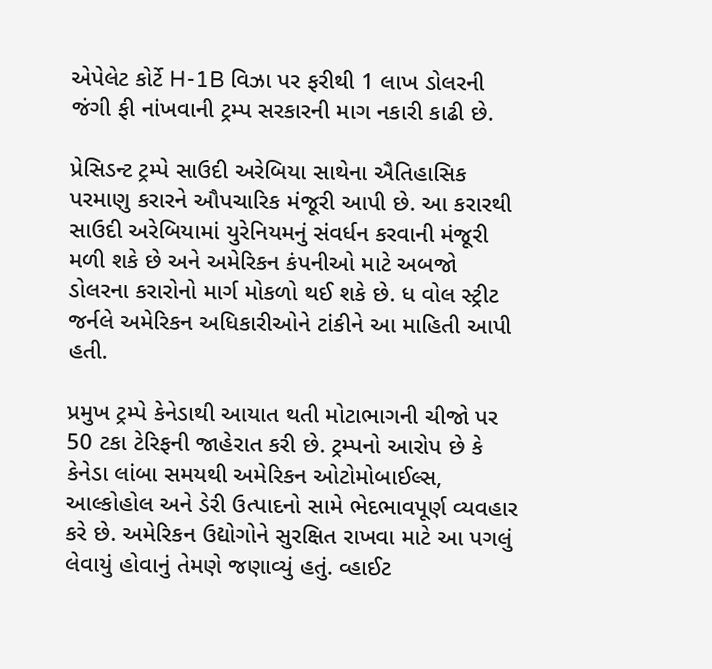એપેલેટ કોર્ટે H-1B વિઝા પર ફરીથી 1 લાખ ડોલરની જંગી ફી નાંખવાની ટ્રમ્પ સરકારની માગ નકારી કાઢી છે.

પ્રેસિડન્ટ ટ્રમ્પે સાઉદી અરેબિયા સાથેના ઐતિહાસિક પરમાણુ કરારને ઔપચારિક મંજૂરી આપી છે. આ કરારથી સાઉદી અરેબિયામાં યુરેનિયમનું સંવર્ધન કરવાની મંજૂરી મળી શકે છે અને અમેરિકન કંપનીઓ માટે અબજો ડોલરના કરારોનો માર્ગ મોકળો થઈ શકે છે. ધ વોલ સ્ટ્રીટ જર્નલે અમેરિકન અધિકારીઓને ટાંકીને આ માહિતી આપી હતી.

પ્રમુખ ટ્રમ્પે કેનેડાથી આયાત થતી મોટાભાગની ચીજો પર 50 ટકા ટેરિફની જાહેરાત કરી છે. ટ્રમ્પનો આરોપ છે કે કેનેડા લાંબા સમયથી અમેરિકન ઓટોમોબાઈલ્સ, આલ્કોહોલ અને ડેરી ઉત્પાદનો સામે ભેદભાવપૂર્ણ વ્યવહાર કરે છે. અમેરિકન ઉદ્યોગોને સુરક્ષિત રાખવા માટે આ પગલું લેવાયું હોવાનું તેમણે જણાવ્યું હતું. વ્હાઈટ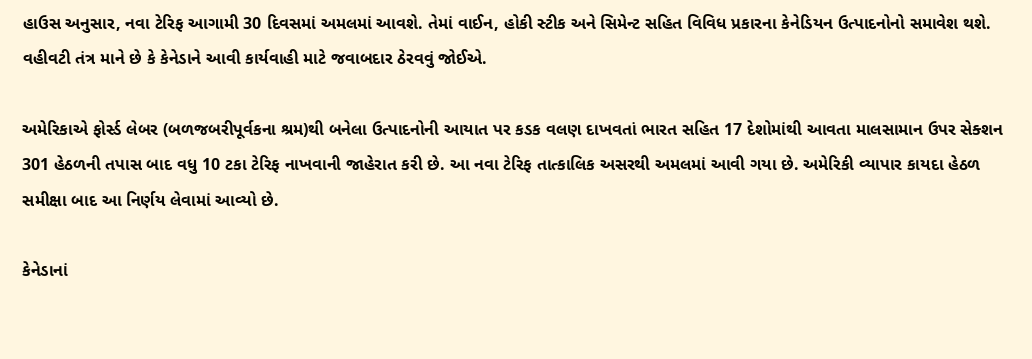હાઉસ અનુસાર, નવા ટેરિફ આગામી 30 દિવસમાં અમલમાં આવશે. તેમાં વાઈન, હોકી સ્ટીક અને સિમેન્ટ સહિત વિવિધ પ્રકારના કેનેડિયન ઉત્પાદનોનો સમાવેશ થશે. વહીવટી તંત્ર માને છે કે કેનેડાને આવી કાર્યવાહી માટે જવાબદાર ઠેરવવું જોઈએ.

અમેરિકાએ ફોર્સ્ડ લેબર (બળજબરીપૂર્વકના શ્રમ)થી બનેલા ઉત્પાદનોની આયાત પર કડક વલણ દાખવતાં ભારત સહિત 17 દેશોમાંથી આવતા માલસામાન ઉપર સેક્શન 301 હેઠળની તપાસ બાદ વધુ 10 ટકા ટેરિફ નાખવાની જાહેરાત કરી છે. આ નવા ટેરિફ તાત્કાલિક અસરથી અમલમાં આવી ગયા છે. અમેરિકી વ્યાપાર કાયદા હેઠળ સમીક્ષા બાદ આ નિર્ણય લેવામાં આવ્યો છે.

કેનેડાનાં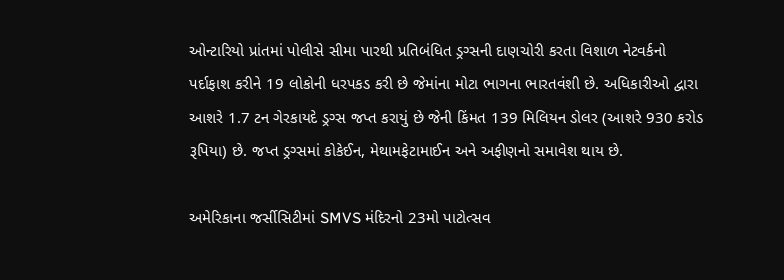ઓન્ટારિયો પ્રાંતમાં પોલીસે સીમા પારથી પ્રતિબંધિત ડ્રગ્સની દાણચોરી કરતા વિશાળ નેટવર્કનો પર્દાફાશ કરીને 19 લોકોની ધરપકડ કરી છે જેમાંના મોટા ભાગના ભારતવંશી છે. અધિકારીઓ દ્વારા આશરે 1.7 ટન ગેરકાયદે ડ્રગ્સ જપ્ત કરાયું છે જેની કિંમત 139 મિલિયન ડોલર (આશરે 930 કરોડ રૂપિયા) છે. જપ્ત ડ્રગ્સમાં કોકેઈન, મેથામફેટામાઈન અને અફીણનો સમાવેશ થાય છે.

અમેરિકાના જર્સીસિટીમાં SMVS મંદિરનો 23મો પાટોત્સવ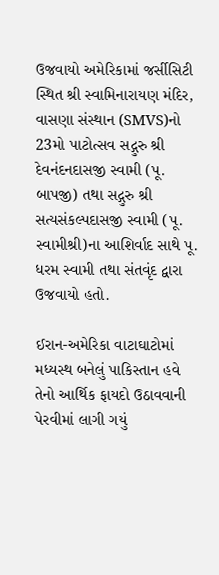ઉજવાયો અમેરિકામાં જર્સીસિટી સ્થિત શ્રી સ્વામિનારાયણ મંદિર, વાસણા સંસ્થાન (SMVS)નો 23મો પાટોત્સવ સદ્ગુરુ શ્રી દેવનંદનદાસજી સ્વામી (પૂ. બાપજી) તથા સદ્ગુરુ શ્રી સત્યસંકલ્પદાસજી સ્વામી (પૂ. સ્વામીશ્રી)ના આશિર્વાદ સાથે પૂ. ધરમ સ્વામી તથા સંતવૃંદ દ્વારા ઉજવાયો હતો.

ઈરાન-અમેરિકા વાટાઘાટોમાં મધ્યસ્થ બનેલું પાકિસ્તાન હવે તેનો આર્થિક ફાયદો ઉઠાવવાની પેરવીમાં લાગી ગયું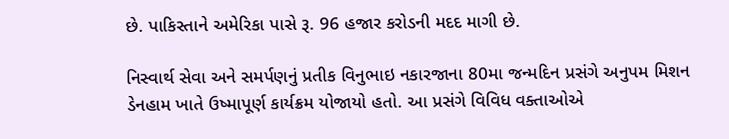છે. પાકિસ્તાને અમેરિકા પાસે રૂ. 96 હજાર કરોડની મદદ માગી છે.

નિસ્વાર્થ સેવા અને સમર્પણનું પ્રતીક વિનુભાઇ નકારજાના 80મા જન્મદિન પ્રસંગે અનુપમ મિશન ડેનહામ ખાતે ઉષ્માપૂર્ણ કાર્યક્રમ યોજાયો હતો. આ પ્રસંગે વિવિધ વક્તાઓએ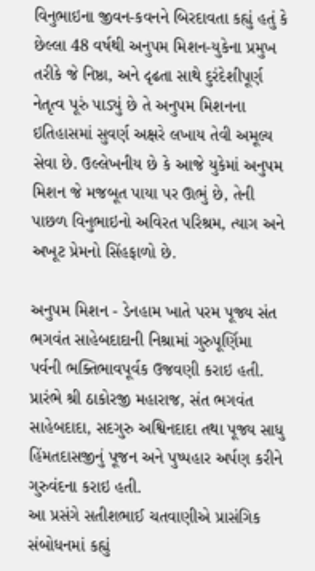વિનુભાઇના જીવન-કવનને બિરદાવતા કહ્યું હતું કે છેલ્લા 48 વર્ષથી અનુપમ મિશન-યુકેના પ્રમુખ તરીકે જે નિષ્ઠા, અને દૃઢતા સાથે દુરંદેશીપૂર્ણ નેતૃત્વ પૂરું પાડ્યું છે તે અનુપમ મિશનના ઇતિહાસમાં સુવર્ણ અક્ષરે લખાય તેવી અમૂલ્ય સેવા છે. ઉલ્લેખનીય છે કે આજે યુકેમાં અનુપમ મિશન જે મજબૂત પાયા પર ઊભું છે, તેની પાછળ વિનુભાઇનો અવિરત પરિશ્રમ, ત્યાગ અને અખૂટ પ્રેમનો સિંહફાળો છે.

અનુપમ મિશન - ડેનહામ ખાતે પરમ પૂજ્ય સંત ભગવંત સાહેબદાદાની નિશ્રામાં ગુરુપૂર્ણિમા પર્વની ભક્તિભાવપૂર્વક ઉજવણી કરાઇ હતી. પ્રારંભે શ્રી ઠાકોરજી મહારાજ, સંત ભગવંત સાહેબદાદા, સદગુરુ અશ્વિનદાદા તથા પૂજ્ય સાધુ હિંમતદાસજીનું પૂજન અને પુષ્પહાર અર્પણ કરીને ગુરુવંદના કરાઇ હતી.
આ પ્રસંગે સતીશભાઈ ચતવાણીએ પ્રાસંગિક સંબોધનમાં કહ્યું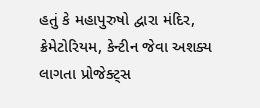હતું કે મહાપુરુષો દ્વારા મંદિર, ક્રેમેટોરિયમ, કેન્ટીન જેવા અશક્ય લાગતા પ્રોજેક્ટ્સ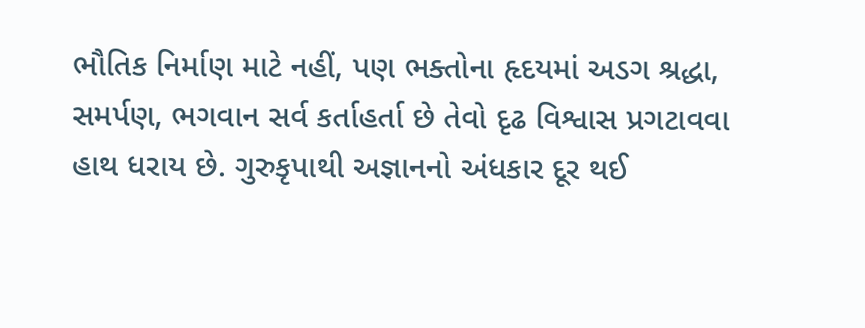ભૌતિક નિર્માણ માટે નહીં, પણ ભક્તોના હૃદયમાં અડગ શ્રદ્ધા, સમર્પણ, ભગવાન સર્વ કર્તાહર્તા છે તેવો દૃઢ વિશ્વાસ પ્રગટાવવા હાથ ધરાય છે. ગુરુકૃપાથી અજ્ઞાનનો અંધકાર દૂર થઈ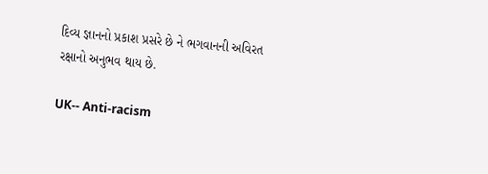દિવ્ય જ્ઞાનનો પ્રકાશ પ્રસરે છે ને ભગવાનની અવિરત રક્ષાનો અનુભવ થાય છે.

UK-- Anti-racism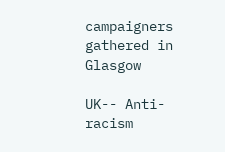campaigners gathered in Glasgow

UK-- Anti-racism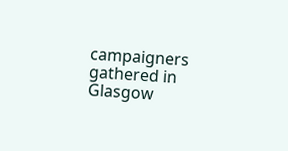campaigners gathered in Glasgow